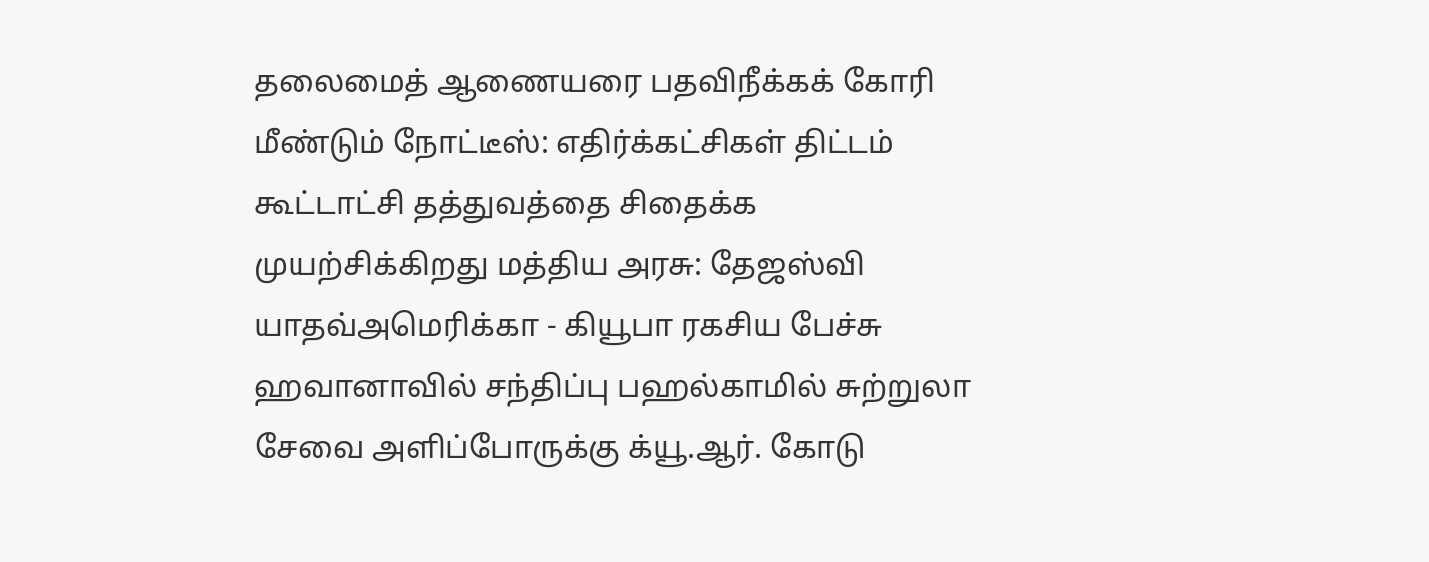தலைமைத் ஆணையரை பதவிநீக்கக் கோரி மீண்டும் நோட்டீஸ்: எதிர்க்கட்சிகள் திட்டம் கூட்டாட்சி தத்துவத்தை சிதைக்க முயற்சிக்கிறது மத்திய அரசு: தேஜஸ்வி யாதவ்அமெரிக்கா - கியூபா ரகசிய பேச்சு ஹவானாவில் சந்திப்பு பஹல்காமில் சுற்றுலா சேவை அளிப்போருக்கு க்யூ.ஆர். கோடு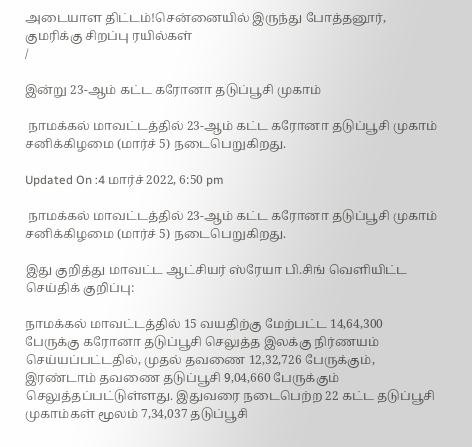அடையாள திட்டம்!சென்னையில் இருந்து போத்தனூர், குமரிக்கு சிறப்பு ரயில்கள்
/

இன்று 23-ஆம் கட்ட கரோனா தடுப்பூசி முகாம்

 நாமக்கல் மாவட்டத்தில் 23-ஆம் கட்ட கரோனா தடுப்பூசி முகாம் சனிக்கிழமை (மார்ச் 5) நடைபெறுகிறது.

Updated On :4 மார்ச் 2022, 6:50 pm

 நாமக்கல் மாவட்டத்தில் 23-ஆம் கட்ட கரோனா தடுப்பூசி முகாம் சனிக்கிழமை (மார்ச் 5) நடைபெறுகிறது.

இது குறித்து மாவட்ட ஆட்சியர் ஸ்ரேயா பி.சிங் வெளியிட்ட செய்திக் குறிப்பு:

நாமக்கல் மாவட்டத்தில் 15 வயதிற்கு மேற்பட்ட 14,64,300 பேருக்கு கரோனா தடுப்பூசி செலுத்த இலக்கு நிர்ணயம் செய்யப்பட்டதில், முதல் தவணை 12,32,726 பேருக்கும், இரண்டாம் தவணை தடுப்பூசி 9,04,660 பேருக்கும் செலுத்தப்பட்டுள்ளது. இதுவரை நடைபெற்ற 22 கட்ட தடுப்பூசி முகாம்கள் மூலம் 7,34,037 தடுப்பூசி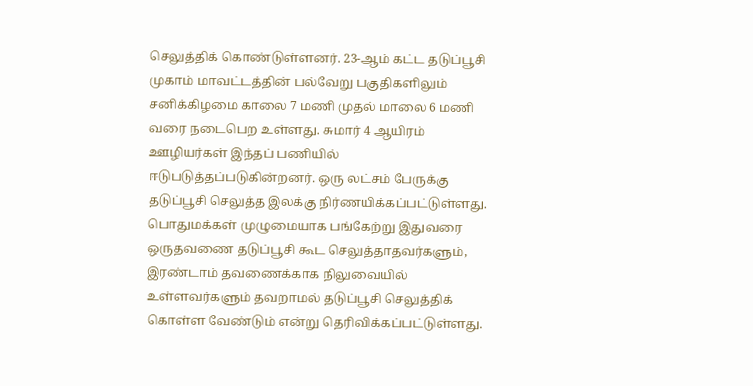செலுத்திக் கொண்டுள்ளனர். 23-ஆம் கட்ட தடுப்பூசி முகாம் மாவட்டத்தின் பல்வேறு பகுதிகளிலும் சனிக்கிழமை காலை 7 மணி முதல் மாலை 6 மணி வரை நடைபெற உள்ளது. சுமார் 4 ஆயிரம் ஊழியர்கள் இந்தப் பணியில் ஈடுபடுத்தப்படுகின்றனர். ஒரு லட்சம் பேருக்கு தடுப்பூசி செலுத்த இலக்கு நிர்ணயிக்கப்பட்டுள்ளது. பொதுமக்கள் முழுமையாக பங்கேற்று இதுவரை ஒருதவணை தடுப்பூசி கூட செலுத்தாதவர்களும், இரண்டாம் தவணைக்காக நிலுவையில் உள்ளவர்களும் தவறாமல் தடுப்பூசி செலுத்திக் கொள்ள வேண்டும் என்று தெரிவிக்கப்பட்டுள்ளது.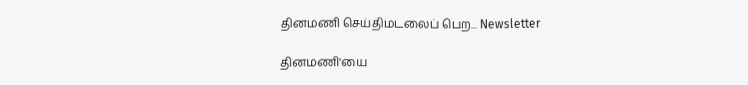தினமணி செய்திமடலைப் பெற... Newsletter

தினமணி'யை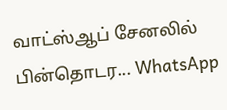வாட்ஸ்ஆப் சேனலில் பின்தொடர... WhatsApp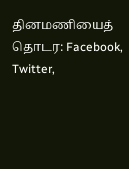தினமணியைத் தொடர: Facebook, Twitter,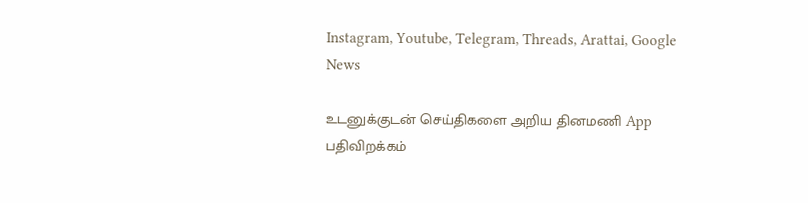Instagram, Youtube, Telegram, Threads, Arattai, Google News

உடனுக்குடன் செய்திகளை அறிய தினமணி App பதிவிறக்கம்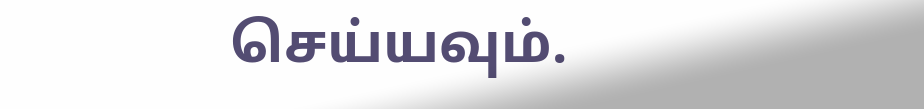செய்யவும்.